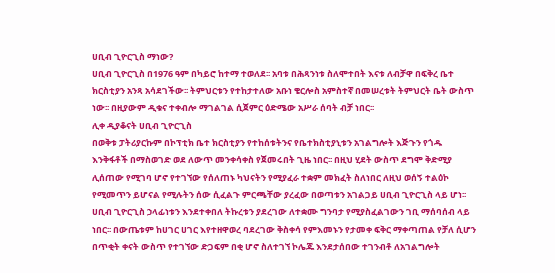ሀቢብ ጊዮርጊስ ማነው?
ሀቢብ ጊዮርጊስ በ1976 ዓም በካይሮ ከተማ ተወለደ፡፡ አባቱ በሕጻንነቱ ስለሞተበት እናቱ ለብቻዋ በፍቅረ ቤተ
ክርስቲያን አንጻ አሳደገችው፡፡ ትምህርቱን የተከታተለው አቡነ ቄርሎስ አምስተኛ በመሠረቱት ትምህርት ቤት ውስጥ
ነው፡፡ በዚያውም ዲቁና ተቀብሎ ማገልገል ሲጀምር ዕድሜው አሥራ ሰባት ብቻ ነበር፡፡
ሊቀ ዲያቆናት ሀቢብ ጊዮርጊስ
በወቅቱ ፓትሪያርኩም በኮፕቲክ ቤተ ክርስቲያን የተከሰቱትንና የቤተክስቲያኒቱን አገልግሎት እጅጉን የጎዱ እንቅፋቶች በማስወገድ ወደ ለውጥ መንቀሳቀስ የጀመሩበት ጊዜ ነበር፡፡ በዚህ ሂደት ውስጥ ደግሞ ቅድሚያ ሊሰጠው የሚገባ ሆኖ የተገኘው የሰለጠኑ ካህናትን የሚያፈራ ተቋም መክፈት ስለነበር ለዚህ ወሰኝ ተልዕኮ የሚመጥን ይሆናል የሚሉትን ሰው ሲፈልጉ ምርጫቸው ያረፈው በወጣቱን አገልጋይ ሀቢብ ጊዮርጊስ ላይ ሆነ፡፡
ሀቢብ ጊዮርጊስ ኃላፊነቱን እንደተቀበለ ትኩረቱን ያደረገው ለተቋሙ ግንባታ የሚያስፈልገውን ገቢ ማሰባሰብ ላይ ነበር፡፡ በውጤቱም ከሀገር ሀገር እየተዘዋወረ ባደረገው ቅስቀሳ የምእመኑን የታመቀ ፍቅር ማቀጣጠል የቻለ ሲሆን በጥቂት ቀናት ውስጥ የተገኘው ድጋፍም በቂ ሆኖ ስለተገኘ ኮሌጁ እንደታሰበው ተገንብቶ ለአገልግሎት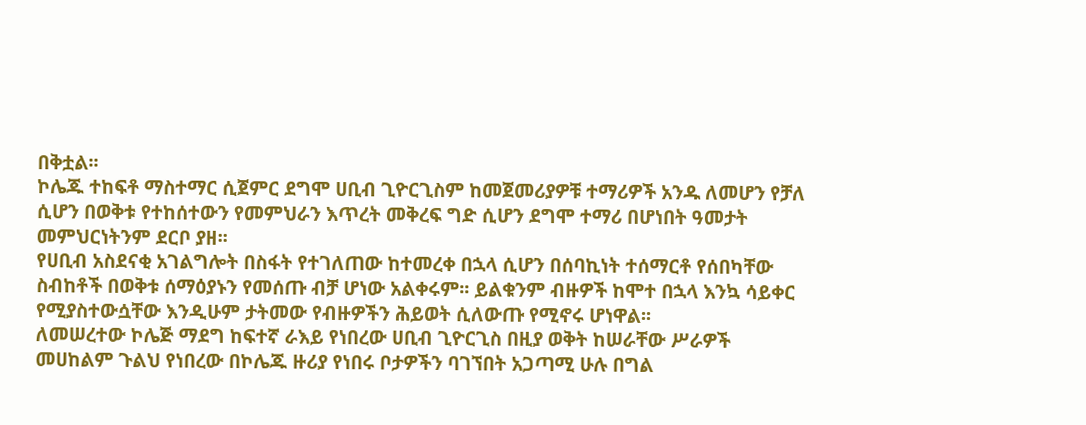በቅቷል፡፡
ኮሌጁ ተከፍቶ ማስተማር ሲጀምር ደግሞ ሀቢብ ጊዮርጊስም ከመጀመሪያዎቹ ተማሪዎች አንዱ ለመሆን የቻለ ሲሆን በወቅቱ የተከሰተውን የመምህራን እጥረት መቅረፍ ግድ ሲሆን ደግሞ ተማሪ በሆነበት ዓመታት መምህርነትንም ደርቦ ያዘ፡፡
የሀቢብ አስደናቂ አገልግሎት በስፋት የተገለጠው ከተመረቀ በኋላ ሲሆን በሰባኪነት ተሰማርቶ የሰበካቸው ስብከቶች በወቅቱ ሰማዕያኑን የመሰጡ ብቻ ሆነው አልቀሩም፡፡ ይልቁንም ብዙዎች ከሞተ በኋላ እንኳ ሳይቀር የሚያስተውሷቸው እንዲሁም ታትመው የብዙዎችን ሕይወት ሲለውጡ የሚኖሩ ሆነዋል፡፡
ለመሠረተው ኮሌጅ ማደግ ከፍተኛ ራእይ የነበረው ሀቢብ ጊዮርጊስ በዚያ ወቅት ከሠራቸው ሥራዎች መሀከልም ጉልህ የነበረው በኮሌጁ ዙሪያ የነበሩ ቦታዎችን ባገኘበት አጋጣሚ ሁሉ በግል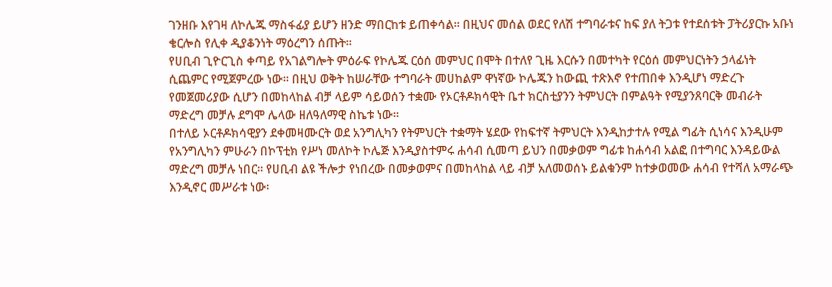ገንዘቡ እየገዛ ለኮሌጁ ማስፋፊያ ይሆን ዘንድ ማበርከቱ ይጠቀሳል፡፡ በዚህና መሰል ወደር የለሽ ተግባራቱና ከፍ ያለ ትጋቱ የተደሰቱት ፓትሪያርኩ አቡነ ቄርሎስ የሊቀ ዲያቆንነት ማዕረግን ሰጡት፡፡
የሀቢብ ጊዮርጊስ ቀጣይ የአገልግሎት ምዕራፍ የኮሌጁ ርዕሰ መምህር በሞት በተለየ ጊዜ እርሱን በመተካት የርዕሰ መምህርነትን ኃላፊነት ሲጨምር የሚጀምረው ነው፡፡ በዚህ ወቅት ከሠራቸው ተግባራት መሀከልም ዋነኛው ኮሌጁን ከውጪ ተጽእኖ የተጠበቀ እንዲሆነ ማድረጉ የመጀመሪያው ሲሆን በመከላከል ብቻ ላይም ሳይወሰን ተቋሙ የኦርቶዶክሳዊት ቤተ ክርስቲያንን ትምህርት በምልዓት የሚያንጸባርቅ መብራት ማድረግ መቻሉ ደግሞ ሌላው ዘለዓለማዊ ስኬቱ ነው፡፡
በተለይ ኦርቶዶክሳዊያን ደቀመዛሙርት ወደ አንግሊካን የትምህርት ተቋማት ሄደው የከፍተኛ ትምህርት እንዲከታተሉ የሚል ግፊት ሲነሳና እንዲሁም የአንግሊካን ምሁራን በኮፕቲክ የሥነ መለኮት ኮሌጅ እንዲያስተምሩ ሐሳብ ሲመጣ ይህን በመቃወም ግፊቱ ከሐሳብ አልፎ በተግባር እንዳይውል ማድረግ መቻሉ ነበር፡፡ የሀቢብ ልዩ ችሎታ የነበረው በመቃወምና በመከላከል ላይ ብቻ አለመወሰኑ ይልቁንም ከተቃወመው ሐሳብ የተሻለ አማራጭ እንዲኖር መሥራቱ ነው፡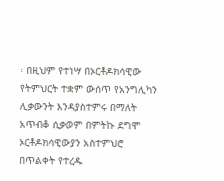፡ በዚህም የተነሣ በኦርቶዶክሳዊው የትምህርት ተቋም ውሰጥ የአንግሊካን ሊቃውንት እንዳያስተምሩ በማለት አጥብቆ ሲቃወም በምትኩ ደግሞ ኦርቶዶክሳዊውያን አስተምህሮ በጥልቀት የተረዱ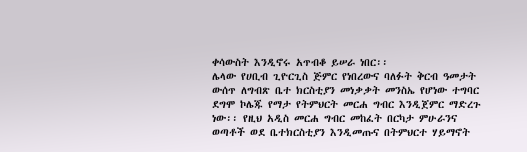ቀሳውስት እንዲኖሩ አጥብቆ ይሠራ ነበር፡፡
ሌላው የሀቢብ ጊዮርጊስ ጅምር የነበረውና ባለፉት ቅርብ ዓመታት ውሰጥ ለግብጽ ቤተ ክርስቲያን መነቃቃት መንስኤ የሆነው ተግባር ደግሞ ኮሌጁ የማታ የትምህርት መርሐ ግብር እንዲጀምር ማድረጉ ነው፡፡ የዚህ አዲስ መርሐ ግብር መከፈት በርካታ ምሁራንና ወጣቶች ወደ ቤተክርስቲያን እንዲመጡና በትምህርተ ሃይማኖት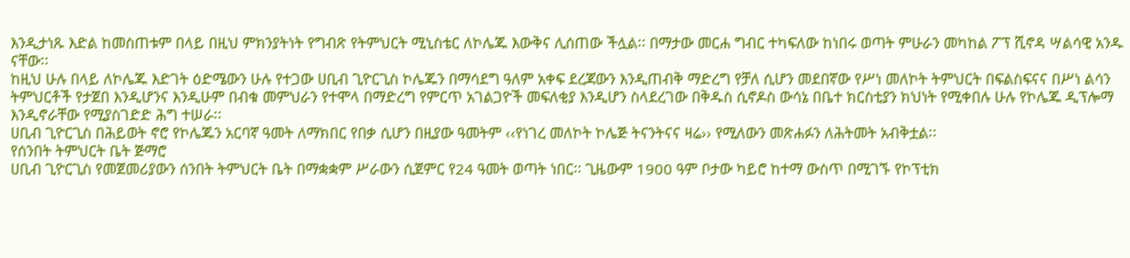እንዲታነጹ እድል ከመስጠቱም በላይ በዚህ ምክንያትነት የግብጽ የትምህርት ሚኒስቴር ለኮሌጁ እውቅና ሊሰጠው ችሏል፡፡ በማታው መርሐ ግብር ተካፍለው ከነበሩ ወጣት ምሁራን መካከል ፖፕ ሺኖዳ ሣልሳዊ አንዱ ናቸው፡፡
ከዚህ ሁሉ በላይ ለኮሌጁ እድገት ዕድሜውን ሁሉ የተጋው ሀቢብ ጊዮርጊስ ኮሌጁን በማሳደግ ዓለም አቀፍ ደረጃውን እንዲጠብቅ ማድረግ የቻለ ሲሆን መደበኛው የሥነ መለኮት ትምህርት በፍልስፍናና በሥነ ልሳን ትምህርቶች የታጀበ እንዲሆንና እንዲሁም በብቁ መምህራን የተሞላ በማድረግ የምርጥ አገልጋዮች መፍለቂያ እንዲሆን ስላደረገው በቅዱስ ሲኖዶስ ውሳኔ በቤተ ክርስቲያን ክህነት የሚቀበሉ ሁሉ የኮሌጁ ዲፕሎማ እንዲኖራቸው የሚያስገድድ ሕግ ተሠራ፡፡
ሀቢብ ጊዮርጊስ በሕይወት ኖሮ የኮሌጁን አርባኛ ዓመት ለማክበር የበቃ ሲሆን በዚያው ዓመትም ‹‹የነገረ መለኮት ኮሌጅ ትናንትናና ዛሬ›› የሚለውን መጽሐፉን ለሕትመት አብቅቷል፡፡
የሰንበት ትምህርት ቤት ጅማሮ
ሀቢብ ጊዮርጊስ የመጀመሪያውን ሰንበት ትምህርት ቤት በማቋቋም ሥራውን ሲጀምር የ24 ዓመት ወጣት ነበር፡፡ ጊዜውም 1900 ዓም ቦታው ካይሮ ከተማ ውስጥ በሚገኙ የኮፕቲክ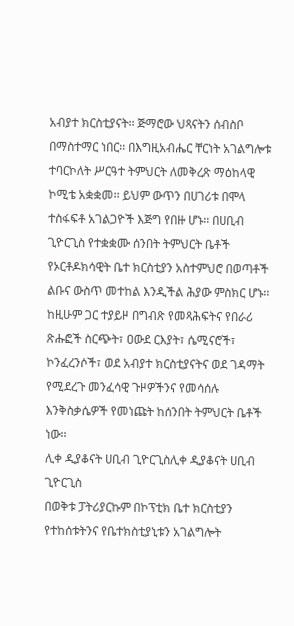አብያተ ክርስቲያናት፡፡ ጅማሮው ህጻናትን ሰብስቦ በማስተማር ነበር፡፡ በእግዚአብሔር ቸርነት አገልግሎቱ ተባርኮለት ሥርዓተ ትምህርት ለመቅረጽ ማዕከላዊ ኮሚቴ አቋቋመ፡፡ ይህም ውጥን በሀገሪቱ በሞላ ተስፋፍቶ አገልጋዮች እጅግ የበዙ ሆኑ፡፡ በሀቢብ ጊዮርጊስ የተቋቋሙ ሰንበት ትምህርት ቤቶች የኦርቶዶክሳዊት ቤተ ክርስቲያን አስተምህሮ በወጣቶች ልቡና ውስጥ መተከል እንዲችል ሕያው ምስክር ሆኑ፡፡
ከዚሁም ጋር ተያይዞ በግብጽ የመጻሕፍትና የበራሪ ጽሑፎች ስርጭት፣ ዐውደ ርእያት፣ ሴሚናሮች፣ ኮንፈረንሶች፣ ወደ አብያተ ክርስቲያናትና ወደ ገዳማት የሚደረጉ መንፈሳዊ ጉዞዎችንና የመሳሰሉ እንቅስቃሴዎች የመነጩት ከሰንበት ትምህርት ቤቶች ነው፡፡
ሊቀ ዲያቆናት ሀቢብ ጊዮርጊስሊቀ ዲያቆናት ሀቢብ ጊዮርጊስ
በወቅቱ ፓትሪያርኩም በኮፕቲክ ቤተ ክርስቲያን የተከሰቱትንና የቤተክስቲያኒቱን አገልግሎት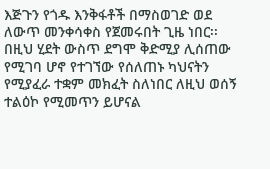እጅጉን የጎዱ እንቅፋቶች በማስወገድ ወደ ለውጥ መንቀሳቀስ የጀመሩበት ጊዜ ነበር፡፡ በዚህ ሂደት ውስጥ ደግሞ ቅድሚያ ሊሰጠው የሚገባ ሆኖ የተገኘው የሰለጠኑ ካህናትን የሚያፈራ ተቋም መክፈት ስለነበር ለዚህ ወሰኝ ተልዕኮ የሚመጥን ይሆናል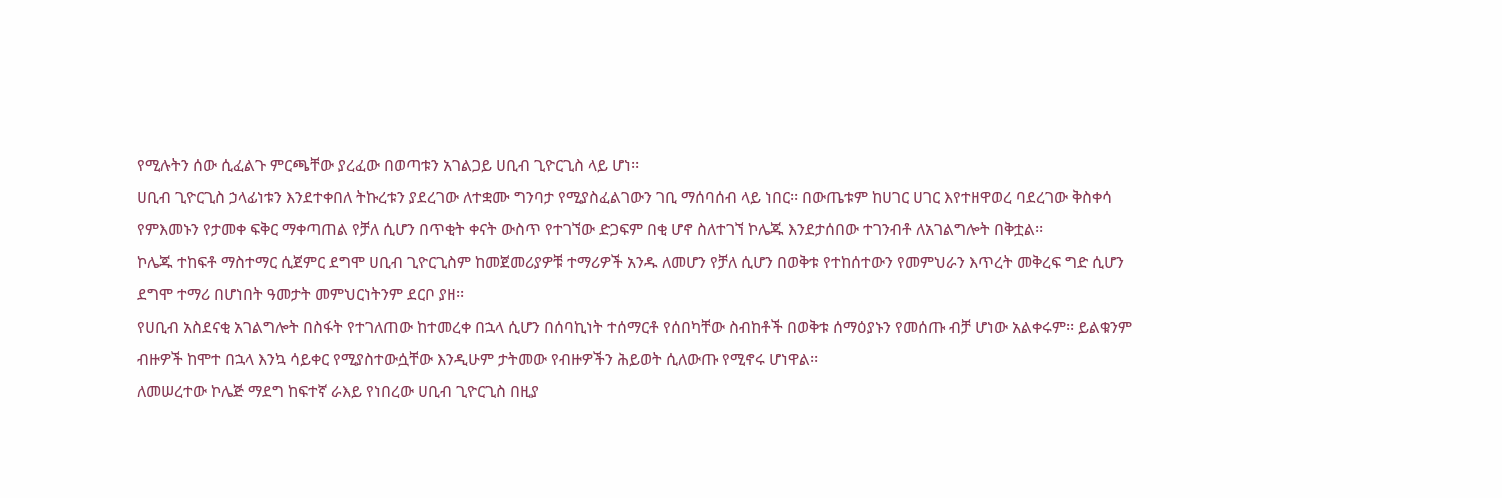የሚሉትን ሰው ሲፈልጉ ምርጫቸው ያረፈው በወጣቱን አገልጋይ ሀቢብ ጊዮርጊስ ላይ ሆነ፡፡
ሀቢብ ጊዮርጊስ ኃላፊነቱን እንደተቀበለ ትኩረቱን ያደረገው ለተቋሙ ግንባታ የሚያስፈልገውን ገቢ ማሰባሰብ ላይ ነበር፡፡ በውጤቱም ከሀገር ሀገር እየተዘዋወረ ባደረገው ቅስቀሳ የምእመኑን የታመቀ ፍቅር ማቀጣጠል የቻለ ሲሆን በጥቂት ቀናት ውስጥ የተገኘው ድጋፍም በቂ ሆኖ ስለተገኘ ኮሌጁ እንደታሰበው ተገንብቶ ለአገልግሎት በቅቷል፡፡
ኮሌጁ ተከፍቶ ማስተማር ሲጀምር ደግሞ ሀቢብ ጊዮርጊስም ከመጀመሪያዎቹ ተማሪዎች አንዱ ለመሆን የቻለ ሲሆን በወቅቱ የተከሰተውን የመምህራን እጥረት መቅረፍ ግድ ሲሆን ደግሞ ተማሪ በሆነበት ዓመታት መምህርነትንም ደርቦ ያዘ፡፡
የሀቢብ አስደናቂ አገልግሎት በስፋት የተገለጠው ከተመረቀ በኋላ ሲሆን በሰባኪነት ተሰማርቶ የሰበካቸው ስብከቶች በወቅቱ ሰማዕያኑን የመሰጡ ብቻ ሆነው አልቀሩም፡፡ ይልቁንም ብዙዎች ከሞተ በኋላ እንኳ ሳይቀር የሚያስተውሷቸው እንዲሁም ታትመው የብዙዎችን ሕይወት ሲለውጡ የሚኖሩ ሆነዋል፡፡
ለመሠረተው ኮሌጅ ማደግ ከፍተኛ ራእይ የነበረው ሀቢብ ጊዮርጊስ በዚያ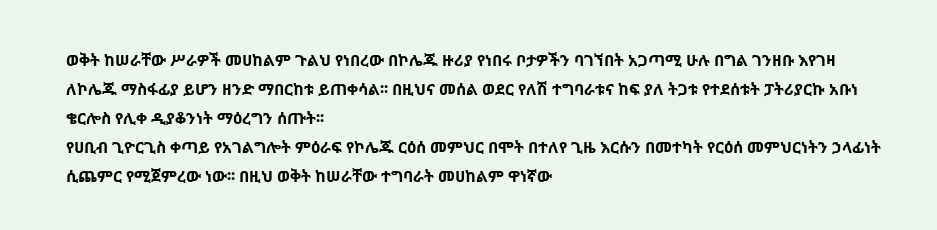ወቅት ከሠራቸው ሥራዎች መሀከልም ጉልህ የነበረው በኮሌጁ ዙሪያ የነበሩ ቦታዎችን ባገኘበት አጋጣሚ ሁሉ በግል ገንዘቡ እየገዛ ለኮሌጁ ማስፋፊያ ይሆን ዘንድ ማበርከቱ ይጠቀሳል፡፡ በዚህና መሰል ወደር የለሽ ተግባራቱና ከፍ ያለ ትጋቱ የተደሰቱት ፓትሪያርኩ አቡነ ቄርሎስ የሊቀ ዲያቆንነት ማዕረግን ሰጡት፡፡
የሀቢብ ጊዮርጊስ ቀጣይ የአገልግሎት ምዕራፍ የኮሌጁ ርዕሰ መምህር በሞት በተለየ ጊዜ እርሱን በመተካት የርዕሰ መምህርነትን ኃላፊነት ሲጨምር የሚጀምረው ነው፡፡ በዚህ ወቅት ከሠራቸው ተግባራት መሀከልም ዋነኛው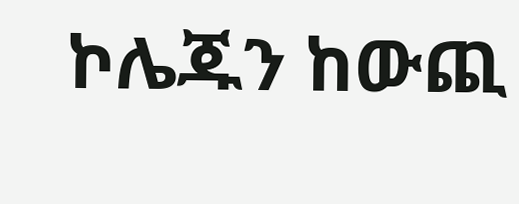ኮሌጁን ከውጪ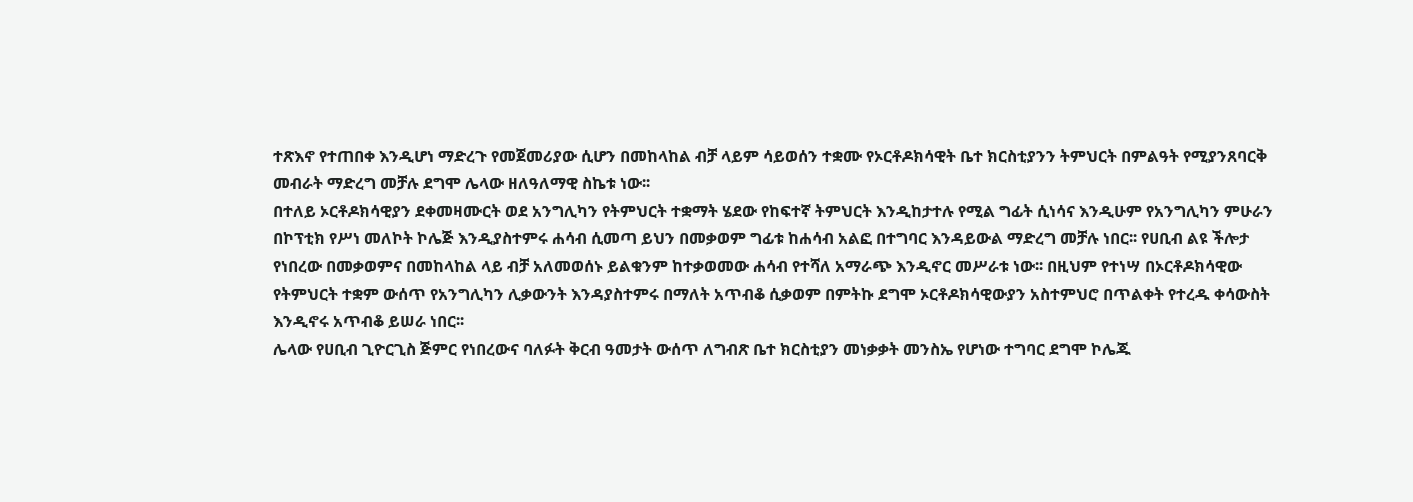ተጽእኖ የተጠበቀ እንዲሆነ ማድረጉ የመጀመሪያው ሲሆን በመከላከል ብቻ ላይም ሳይወሰን ተቋሙ የኦርቶዶክሳዊት ቤተ ክርስቲያንን ትምህርት በምልዓት የሚያንጸባርቅ መብራት ማድረግ መቻሉ ደግሞ ሌላው ዘለዓለማዊ ስኬቱ ነው፡፡
በተለይ ኦርቶዶክሳዊያን ደቀመዛሙርት ወደ አንግሊካን የትምህርት ተቋማት ሄደው የከፍተኛ ትምህርት እንዲከታተሉ የሚል ግፊት ሲነሳና እንዲሁም የአንግሊካን ምሁራን በኮፕቲክ የሥነ መለኮት ኮሌጅ እንዲያስተምሩ ሐሳብ ሲመጣ ይህን በመቃወም ግፊቱ ከሐሳብ አልፎ በተግባር እንዳይውል ማድረግ መቻሉ ነበር፡፡ የሀቢብ ልዩ ችሎታ የነበረው በመቃወምና በመከላከል ላይ ብቻ አለመወሰኑ ይልቁንም ከተቃወመው ሐሳብ የተሻለ አማራጭ እንዲኖር መሥራቱ ነው፡፡ በዚህም የተነሣ በኦርቶዶክሳዊው የትምህርት ተቋም ውሰጥ የአንግሊካን ሊቃውንት እንዳያስተምሩ በማለት አጥብቆ ሲቃወም በምትኩ ደግሞ ኦርቶዶክሳዊውያን አስተምህሮ በጥልቀት የተረዱ ቀሳውስት እንዲኖሩ አጥብቆ ይሠራ ነበር፡፡
ሌላው የሀቢብ ጊዮርጊስ ጅምር የነበረውና ባለፉት ቅርብ ዓመታት ውሰጥ ለግብጽ ቤተ ክርስቲያን መነቃቃት መንስኤ የሆነው ተግባር ደግሞ ኮሌጁ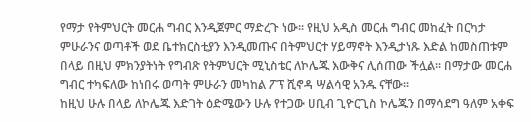የማታ የትምህርት መርሐ ግብር እንዲጀምር ማድረጉ ነው፡፡ የዚህ አዲስ መርሐ ግብር መከፈት በርካታ ምሁራንና ወጣቶች ወደ ቤተክርስቲያን እንዲመጡና በትምህርተ ሃይማኖት እንዲታነጹ እድል ከመስጠቱም በላይ በዚህ ምክንያትነት የግብጽ የትምህርት ሚኒስቴር ለኮሌጁ እውቅና ሊሰጠው ችሏል፡፡ በማታው መርሐ ግብር ተካፍለው ከነበሩ ወጣት ምሁራን መካከል ፖፕ ሺኖዳ ሣልሳዊ አንዱ ናቸው፡፡
ከዚህ ሁሉ በላይ ለኮሌጁ እድገት ዕድሜውን ሁሉ የተጋው ሀቢብ ጊዮርጊስ ኮሌጁን በማሳደግ ዓለም አቀፍ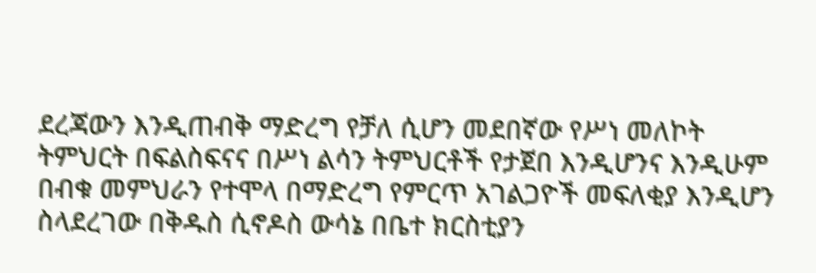ደረጃውን እንዲጠብቅ ማድረግ የቻለ ሲሆን መደበኛው የሥነ መለኮት ትምህርት በፍልስፍናና በሥነ ልሳን ትምህርቶች የታጀበ እንዲሆንና እንዲሁም በብቁ መምህራን የተሞላ በማድረግ የምርጥ አገልጋዮች መፍለቂያ እንዲሆን ስላደረገው በቅዱስ ሲኖዶስ ውሳኔ በቤተ ክርስቲያን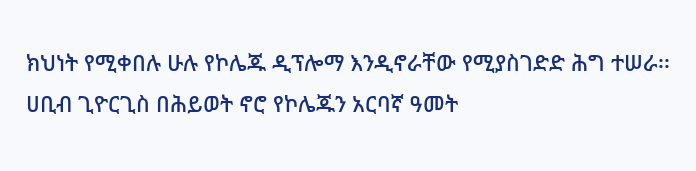ክህነት የሚቀበሉ ሁሉ የኮሌጁ ዲፕሎማ እንዲኖራቸው የሚያስገድድ ሕግ ተሠራ፡፡
ሀቢብ ጊዮርጊስ በሕይወት ኖሮ የኮሌጁን አርባኛ ዓመት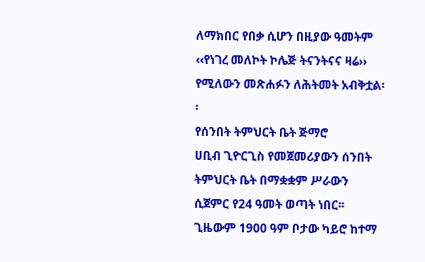ለማክበር የበቃ ሲሆን በዚያው ዓመትም ‹‹የነገረ መለኮት ኮሌጅ ትናንትናና ዛሬ›› የሚለውን መጽሐፉን ለሕትመት አብቅቷል፡፡
የሰንበት ትምህርት ቤት ጅማሮ
ሀቢብ ጊዮርጊስ የመጀመሪያውን ሰንበት ትምህርት ቤት በማቋቋም ሥራውን ሲጀምር የ24 ዓመት ወጣት ነበር፡፡ ጊዜውም 1900 ዓም ቦታው ካይሮ ከተማ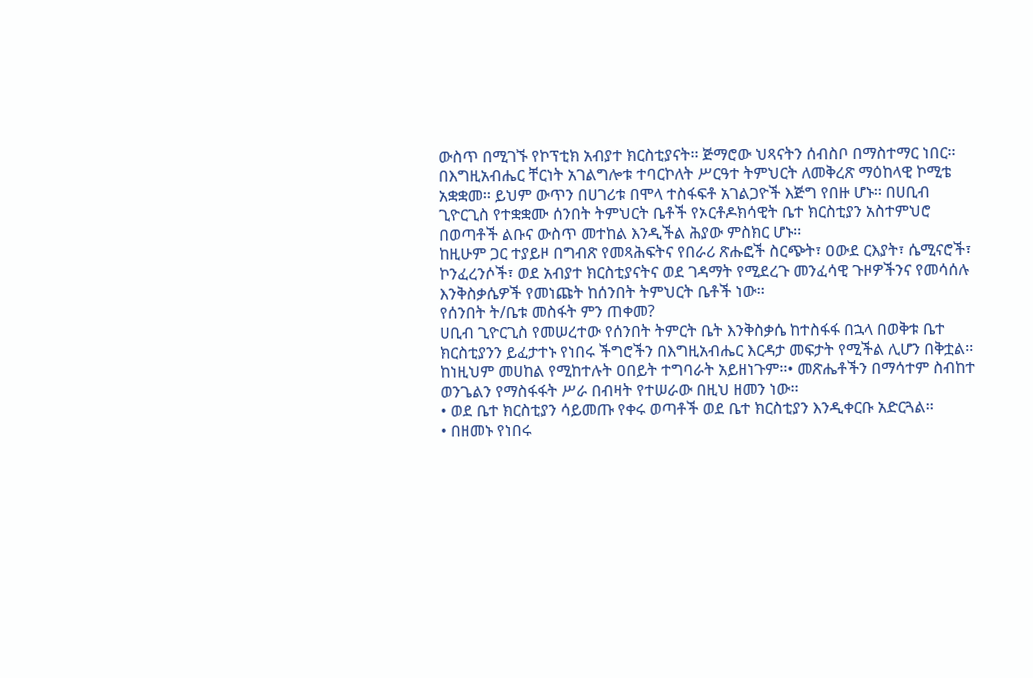ውስጥ በሚገኙ የኮፕቲክ አብያተ ክርስቲያናት፡፡ ጅማሮው ህጻናትን ሰብስቦ በማስተማር ነበር፡፡ በእግዚአብሔር ቸርነት አገልግሎቱ ተባርኮለት ሥርዓተ ትምህርት ለመቅረጽ ማዕከላዊ ኮሚቴ አቋቋመ፡፡ ይህም ውጥን በሀገሪቱ በሞላ ተስፋፍቶ አገልጋዮች እጅግ የበዙ ሆኑ፡፡ በሀቢብ ጊዮርጊስ የተቋቋሙ ሰንበት ትምህርት ቤቶች የኦርቶዶክሳዊት ቤተ ክርስቲያን አስተምህሮ በወጣቶች ልቡና ውስጥ መተከል እንዲችል ሕያው ምስክር ሆኑ፡፡
ከዚሁም ጋር ተያይዞ በግብጽ የመጻሕፍትና የበራሪ ጽሑፎች ስርጭት፣ ዐውደ ርእያት፣ ሴሚናሮች፣ ኮንፈረንሶች፣ ወደ አብያተ ክርስቲያናትና ወደ ገዳማት የሚደረጉ መንፈሳዊ ጉዞዎችንና የመሳሰሉ እንቅስቃሴዎች የመነጩት ከሰንበት ትምህርት ቤቶች ነው፡፡
የሰንበት ት/ቤቱ መስፋት ምን ጠቀመ?
ሀቢብ ጊዮርጊስ የመሠረተው የሰንበት ትምርት ቤት እንቅስቃሴ ከተስፋፋ በኋላ በወቅቱ ቤተ ክርስቲያንን ይፈታተኑ የነበሩ ችግሮችን በእግዚአብሔር እርዳታ መፍታት የሚችል ሊሆን በቅቷል፡፡ ከነዚህም መሀከል የሚከተሉት ዐበይት ተግባራት አይዘነጉም፡፡• መጽሔቶችን በማሳተም ስብከተ ወንጌልን የማስፋፋት ሥራ በብዛት የተሠራው በዚህ ዘመን ነው፡፡
• ወደ ቤተ ክርስቲያን ሳይመጡ የቀሩ ወጣቶች ወደ ቤተ ክርስቲያን እንዲቀርቡ አድርጓል፡፡
• በዘመኑ የነበሩ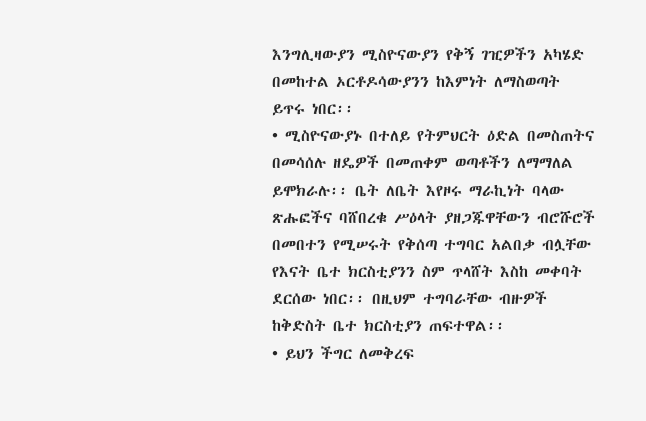እንግሊዛውያን ሚስዮናውያን የቅኝ ገዢዎችን አካሄድ በመከተል ኦርቶዶሳውያንን ከእምነት ለማስወጣት ይጥሩ ነበር፡፡
• ሚስዮናውያኑ በተለይ የትምህርት ዕድል በመስጠትና በመሳሰሉ ዘዴዎች በመጠቀም ወጣቶችን ለማማለል ይሞክራሉ፡፡ ቤት ለቤት እየዞሩ ማራኪነት ባላው ጽሑፎችና ባሸበረቁ ሥዕላት ያዘጋጁዋቸውን ብሮሹሮች በመበተን የሚሠሩት የቅሰጣ ተግባር አልበቃ ብሏቸው የእናት ቤተ ክርስቲያንን ስም ጥላሸት እስከ መቀባት ደርሰው ነበር፡፡ በዚህም ተግባራቸው ብዙዎች ከቅድስት ቤተ ክርስቲያን ጠፍተዋል፡፡
• ይህን ችግር ለመቅረፍ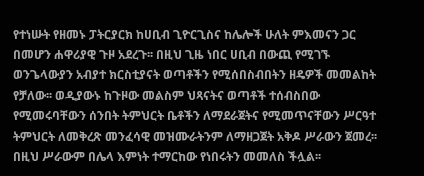የተነሡት የዘመኑ ፓትርያርክ ከሀቢብ ጊዮርጊስና ከሌሎች ሁለት ምእመናን ጋር በመሆን ሐዋሪያዊ ጉዞ አደረጉ፡፡ በዚህ ጊዜ ነበር ሀቢብ በውጪ የሚገኙ ወንጌላውያን አብያተ ክርስቲያናት ወጣቶችን የሚሰበስብበትን ዘዴዎች መመልከት የቻለው፡፡ ወዲያውኑ ከጉዞው መልስም ህጻናትና ወጣቶች ተሰብስበው የሚመሩባቸውን ሰንበት ትምህርት ቤቶችን ለማደራጀትና የሚመጥናቸውን ሥርዓተ ትምህርት ለመቅረጽ መንፈሳዊ መዝሙራትንም ለማዘጋጀት አቅዶ ሥራውን ጀመረ፡፡ በዚህ ሥራውም በሌላ እምነት ተማርከው የነበሩትን መመለስ ችሏል፡፡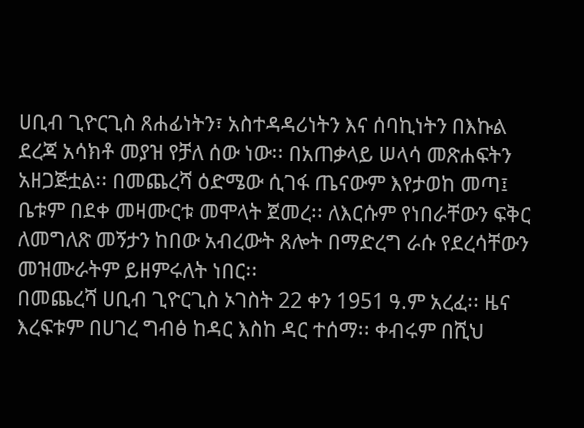ሀቢብ ጊዮርጊስ ጸሐፊነትን፣ አስተዳዳሪነትን እና ሰባኪነትን በእኩል ደረጃ አሳክቶ መያዝ የቻለ ሰው ነው፡፡ በአጠቃላይ ሠላሳ መጽሐፍትን አዘጋጅቷል፡፡ በመጨረሻ ዕድሜው ሲገፋ ጤናውም እየታወከ መጣ፤ ቤቱም በደቀ መዛሙርቱ መሞላት ጀመረ፡፡ ለእርሱም የነበራቸውን ፍቅር ለመግለጽ መኝታን ከበው አብረውት ጸሎት በማድረግ ራሱ የደረሳቸውን መዝሙራትም ይዘምሩለት ነበር፡፡
በመጨረሻ ሀቢብ ጊዮርጊስ ኦገስት 22 ቀን 1951 ዓ.ም አረፈ፡፡ ዜና እረፍቱም በሀገረ ግብፅ ከዳር እስከ ዳር ተሰማ፡፡ ቀብሩም በሺህ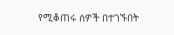የሚቆጠሩ ሰዎች በተገኙበት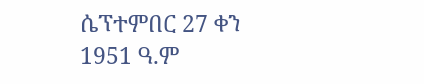ሴፕተምበር 27 ቀን 1951 ዓ.ም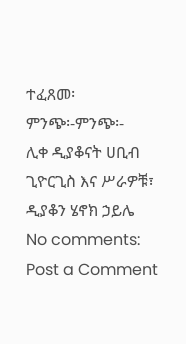ተፈጸመ፡
ምንጭ፡-ምንጭ፡-
ሊቀ ዲያቆናት ሀቢብ ጊዮርጊስ እና ሥራዎቹ፣ ዲያቆን ሄኖክ ኃይሌ
No comments:
Post a Comment